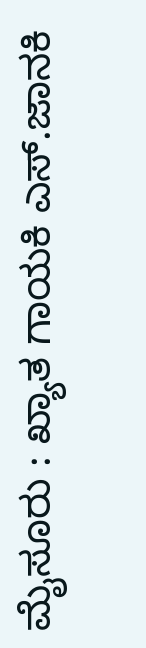ಮೈಸೂರು : ಖ್ಯಾತ ಗಾಯಕಿ ಎಸ್.ಜಾನಕಿ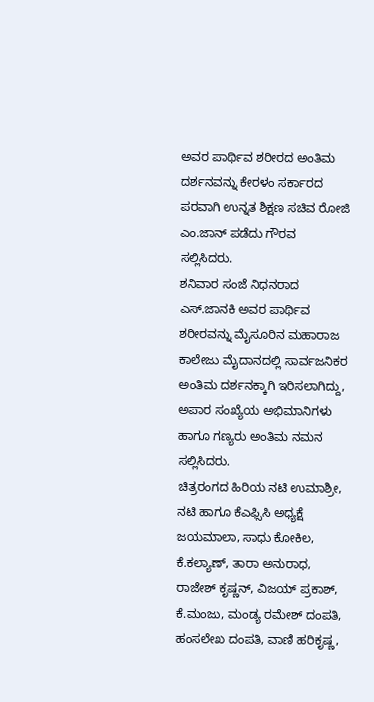ಅವರ ಪಾರ್ಥಿವ ಶರೀರದ ಅಂತಿಮ ದರ್ಶನವನ್ನು ಕೇರಳಂ ಸರ್ಕಾರದ ಪರವಾಗಿ ಉನ್ನತ ಶಿಕ್ಷಣ ಸಚಿವ ರೋಜಿ ಎಂ.ಜಾನ್ ಪಡೆದು ಗೌರವ ಸಲ್ಲಿಸಿದರು.
ಶನಿವಾರ ಸಂಜೆ ನಿಧನರಾದ ಎಸ್.ಜಾನಕಿ ಅವರ ಪಾರ್ಥಿವ ಶರೀರವನ್ನು ಮೈಸೂರಿನ ಮಹಾರಾಜ ಕಾಲೇಜು ಮೈದಾನದಲ್ಲಿ ಸಾರ್ವಜನಿಕರ ಅಂತಿಮ ದರ್ಶನಕ್ಕಾಗಿ ಇರಿಸಲಾಗಿದ್ದು, ಅಪಾರ ಸಂಖ್ಯೆಯ ಅಭಿಮಾನಿಗಳು ಹಾಗೂ ಗಣ್ಯರು ಅಂತಿಮ ನಮನ ಸಲ್ಲಿಸಿದರು.
ಚಿತ್ರರಂಗದ ಹಿರಿಯ ನಟಿ ಉಮಾಶ್ರೀ, ನಟಿ ಹಾಗೂ ಕೆಎಫ್ಸಿಸಿ ಅಧ್ಯಕ್ಷೆ ಜಯಮಾಲಾ, ಸಾಧು ಕೋಕಿಲ, ಕೆ.ಕಲ್ಯಾಣ್, ತಾರಾ ಅನುರಾಧ, ರಾಜೇಶ್ ಕೃಷ್ಣನ್, ವಿಜಯ್ ಪ್ರಕಾಶ್, ಕೆ.ಮಂಜು, ಮಂಡ್ಯ ರಮೇಶ್ ದಂಪತಿ, ಹಂಸಲೇಖ ದಂಪತಿ, ವಾಣಿ ಹರಿಕೃಷ್ಣ,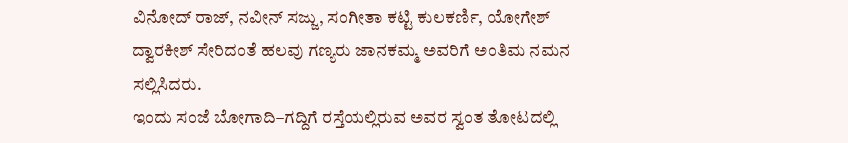ವಿನೋದ್ ರಾಜ್, ನವೀನ್ ಸಜ್ಜು, ಸಂಗೀತಾ ಕಟ್ಟಿ ಕುಲಕರ್ಣಿ, ಯೋಗೇಶ್ ದ್ವಾರಕೀಶ್ ಸೇರಿದಂತೆ ಹಲವು ಗಣ್ಯರು ಜಾನಕಮ್ಮ ಅವರಿಗೆ ಅಂತಿಮ ನಮನ ಸಲ್ಲಿಸಿದರು.
ಇಂದು ಸಂಜೆ ಬೋಗಾದಿ–ಗದ್ದಿಗೆ ರಸ್ತೆಯಲ್ಲಿರುವ ಅವರ ಸ್ವಂತ ತೋಟದಲ್ಲಿ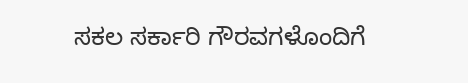ಸಕಲ ಸರ್ಕಾರಿ ಗೌರವಗಳೊಂದಿಗೆ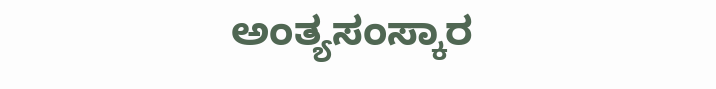ಅಂತ್ಯಸಂಸ್ಕಾರ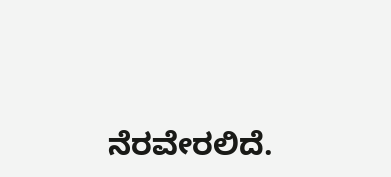ನೆರವೇರಲಿದೆ.